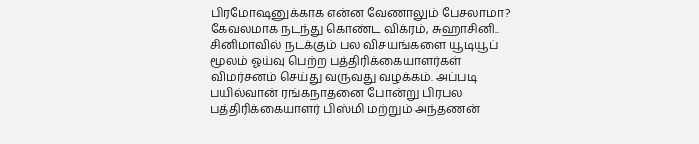பிரமோஷனுக்காக என்ன வேணாலும் பேசலாமா? கேவலமாக நடந்து கொண்ட விக்ரம், சுஹாசினி..
சினிமாவில் நடக்கும் பல விசயங்களை யூடியூப் மூலம் ஓய்வு பெற்ற பத்திரிக்கையாளர்கள் விமர்சனம் செய்து வருவது வழக்கம். அப்படி பயில்வான் ரங்கநாதனை போன்று பிரபல பத்திரிக்கையாளர் பிஸ்மி மற்றும் அந்தணன்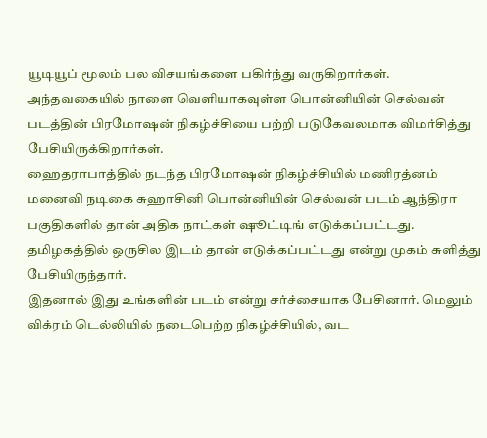யூடியூப் மூலம் பல விசயங்களை பகிர்ந்து வருகிறார்கள்.
அந்தவகையில் நாளை வெளியாகவுள்ள பொன்னியின் செல்வன் படத்தின் பிரமோஷன் நிகழ்ச்சியை பற்றி படுகேவலமாக விமர்சித்து பேசியிருக்கிறார்கள்.
ஹைதராபாத்தில் நடந்த பிரமோஷன் நிகழ்ச்சியில் மணிரத்னம் மனைவி நடிகை சுஹாசினி பொன்னியின் செல்வன் படம் ஆந்திரா பகுதிகளில் தான் அதிக நாட்கள் ஷூட்டிங் எடுக்கப்பட்டது. தமிழகத்தில் ஒருசில இடம் தான் எடுக்கப்பட்டது என்று முகம் சுளித்து பேசியிருந்தார்.
இதனால் இது உங்களின் படம் என்று சர்ச்சையாக பேசினார். மெலும் விக்ரம் டெல்லியில் நடைபெற்ற நிகழ்ச்சியில், வட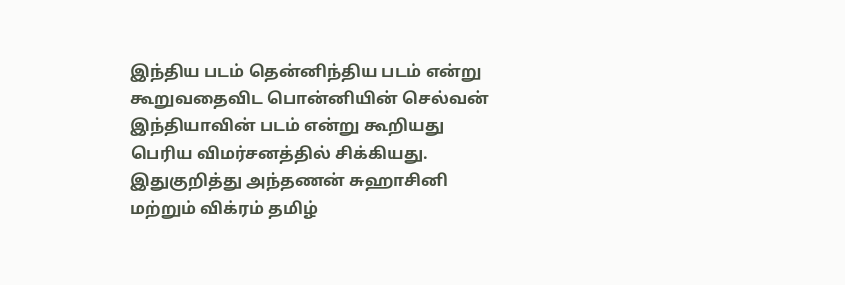இந்திய படம் தென்னிந்திய படம் என்று கூறுவதைவிட பொன்னியின் செல்வன் இந்தியாவின் படம் என்று கூறியது பெரிய விமர்சனத்தில் சிக்கியது.
இதுகுறித்து அந்தணன் சுஹாசினி மற்றும் விக்ரம் தமிழ்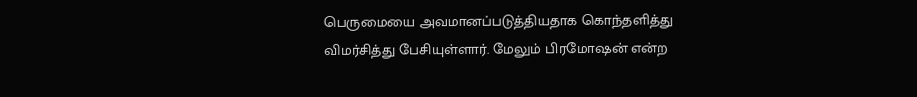பெருமையை அவமானப்படுத்தியதாக கொந்தளித்து விமர்சித்து பேசியுள்ளார். மேலும் பிரமோஷன் என்ற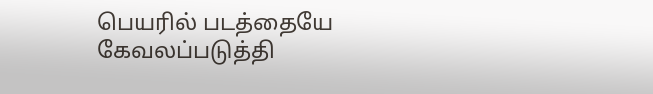பெயரில் படத்தையே கேவலப்படுத்தி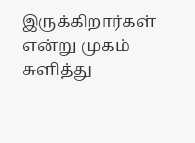இருக்கிறார்கள் என்று முகம் சுளித்து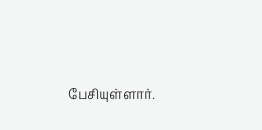பேசியுள்ளார்.